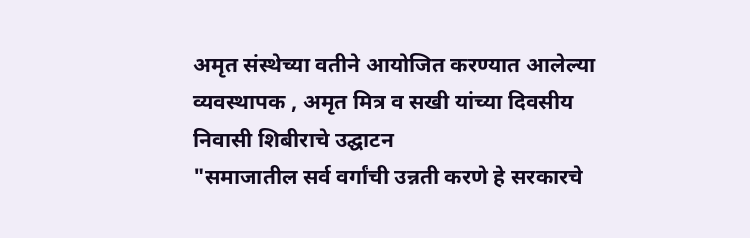अमृत संस्थेच्या वतीने आयोजित करण्यात आलेल्या व्यवस्थापक , अमृत मित्र व सखी यांच्या दिवसीय निवासी शिबीराचे उद्घाटन
"समाजातील सर्व वर्गांची उन्नती करणे हे सरकारचे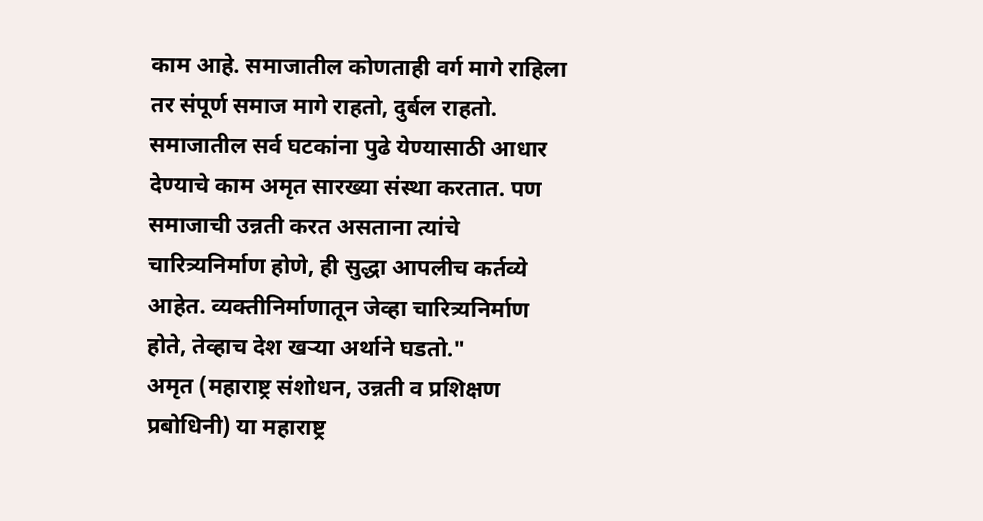काम आहे. समाजातील कोणताही वर्ग मागे राहिला तर संपूर्ण समाज मागे राहतो, दुर्बल राहतो. समाजातील सर्व घटकांना पुढे येण्यासाठी आधार देण्याचे काम अमृत सारख्या संस्था करतात. पण समाजाची उन्नती करत असताना त्यांचे चारित्र्यनिर्माण होणे, ही सुद्धा आपलीच कर्तव्ये आहेत. व्यक्तीनिर्माणातून जेव्हा चारित्र्यनिर्माण होते, तेव्हाच देश खऱ्या अर्थाने घडतो."
अमृत (महाराष्ट्र संशोधन, उन्नती व प्रशिक्षण प्रबोधिनी) या महाराष्ट्र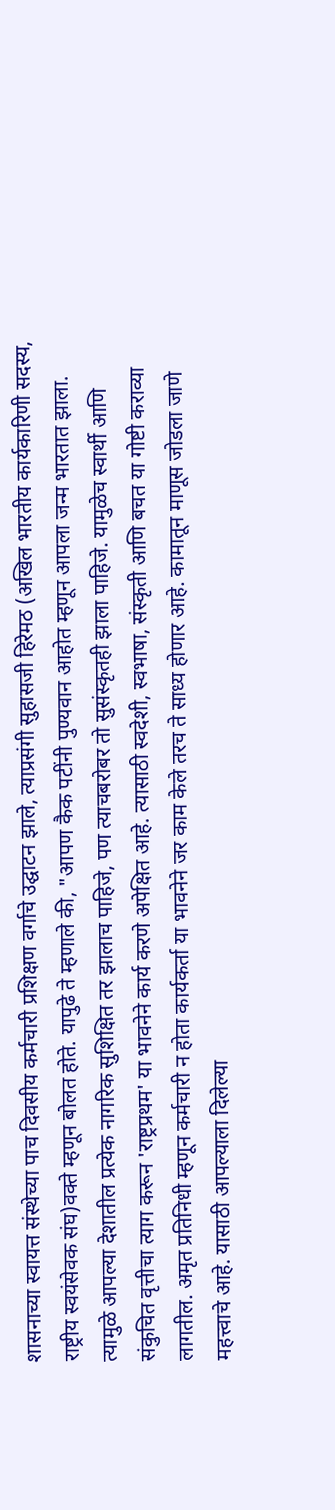शासनाच्या स्वायत्त संस्थेच्या पाच दिवसीय कर्मचारी प्रशिक्षण वर्गाचे उद्घाटन झाले, त्याप्रसंगी सुहासजी हिरेमठ (अखिल भारतीय कार्यकारिणी सदस्य, राष्ट्रीय स्वयंसेवक संघ)वक्ते म्हणून बोलत होते. यापुढे ते म्हणाले की, "आपण कैक पटींनी पुण्यवान आहोत म्हणून आपला जन्म भारतात झाला. त्यामुळे आपल्या देशातील प्रत्येक नागरिक सुशिक्षित तर झालाच पाहिजे, पण त्याचबरोबर तो सुसंस्कृतही झाला पाहिजे. यामुळेच स्वार्थी आणि संकुचित वृत्तीचा त्याग करून 'राष्ट्रप्रथम' या भावनेने कार्य करणे अपेक्षित आहे. त्यासाठी स्वदेशी, स्वभाषा, संस्कृती आणि बचत या गोष्टी कराव्या लागतील. अमृत प्रतिनिधी म्हणून कर्मचारी न होता कार्यकर्ता या भावनेने जर काम केले तरच ते साध्य होणार आहे. कामातून माणूस जोडला जाणे महत्त्वाचे आहे. यासाठी आपल्याला दिलेल्या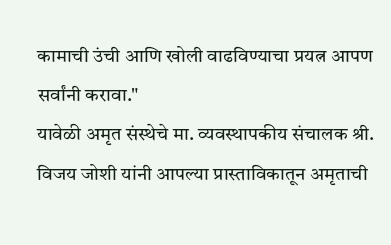कामाची उंची आणि खोली वाढविण्याचा प्रयत्न आपण सर्वांनी करावा."
यावेळी अमृत संस्थेचे मा. व्यवस्थापकीय संचालक श्री. विजय जोशी यांनी आपल्या प्रास्ताविकातून अमृताची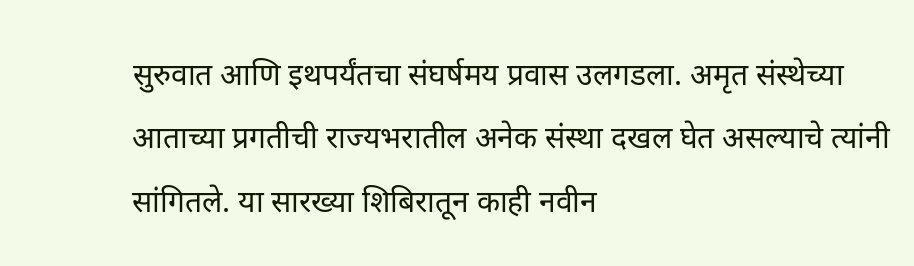सुरुवात आणि इथपर्यंतचा संघर्षमय प्रवास उलगडला. अमृत संस्थेच्या आताच्या प्रगतीची राज्यभरातील अनेक संस्था दखल घेत असल्याचे त्यांनी सांगितले. या सारख्या शिबिरातून काही नवीन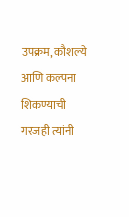उपक्रम, कौशल्ये आणि कल्पना शिकण्याची गरजही त्यांनी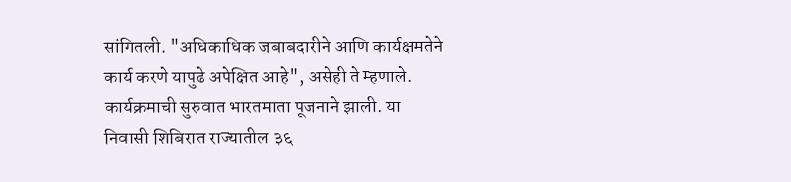सांगितली. "अधिकाधिक जबाबदारीने आणि कार्यक्षमतेने कार्य करणे यापुढे अपेक्षित आहे", असेही ते म्हणाले.
कार्यक्रमाची सुरुवात भारतमाता पूजनाने झाली. या निवासी शिबिरात राज्यातील ३६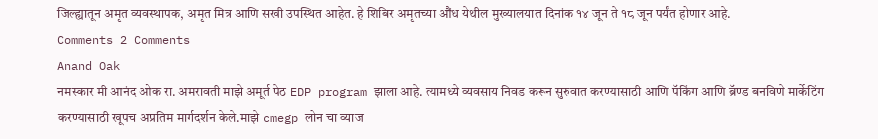जिल्ह्यातून अमृत व्यवस्थापक, अमृत मित्र आणि सखी उपस्थित आहेत. हे शिबिर अमृतच्या औंध येथील मुख्यालयात दिनांक १४ जून ते १८ जून पर्यंत होणार आहे.
Comments 2 Comments
Anand Oak
नमस्कार मी आनंद ओक रा. अमरावती माझे अमूर्त पेठ EDP program झाला आहे. त्यामध्ये व्यवसाय निवड करून सुरुवात करण्यासाठी आणि पॅकिंग आणि ब्रॅण्ड बनविणे मार्केटिंग करण्यासाठी खूपच अप्रतिम मार्गदर्शन केले.माझे cmegp लोन चा व्याज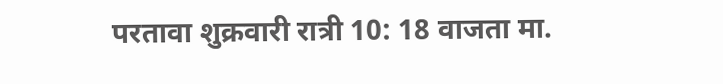परतावा शुक्रवारी रात्री 10: 18 वाजता मा.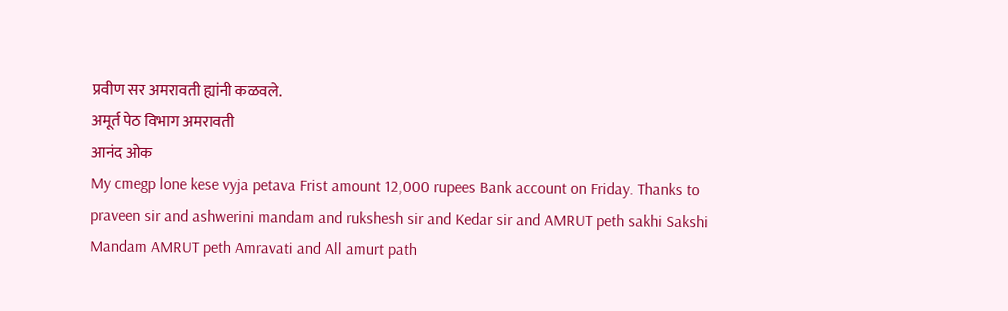प्रवीण सर अमरावती ह्यांनी कळवले.
अमूर्त पेठ विभाग अमरावती
आनंद ओक
My cmegp lone kese vyja petava Frist amount 12,000 rupees Bank account on Friday. Thanks to praveen sir and ashwerini mandam and rukshesh sir and Kedar sir and AMRUT peth sakhi Sakshi Mandam AMRUT peth Amravati and All amurt path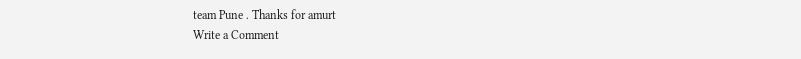team Pune . Thanks for amurt
Write a Comment